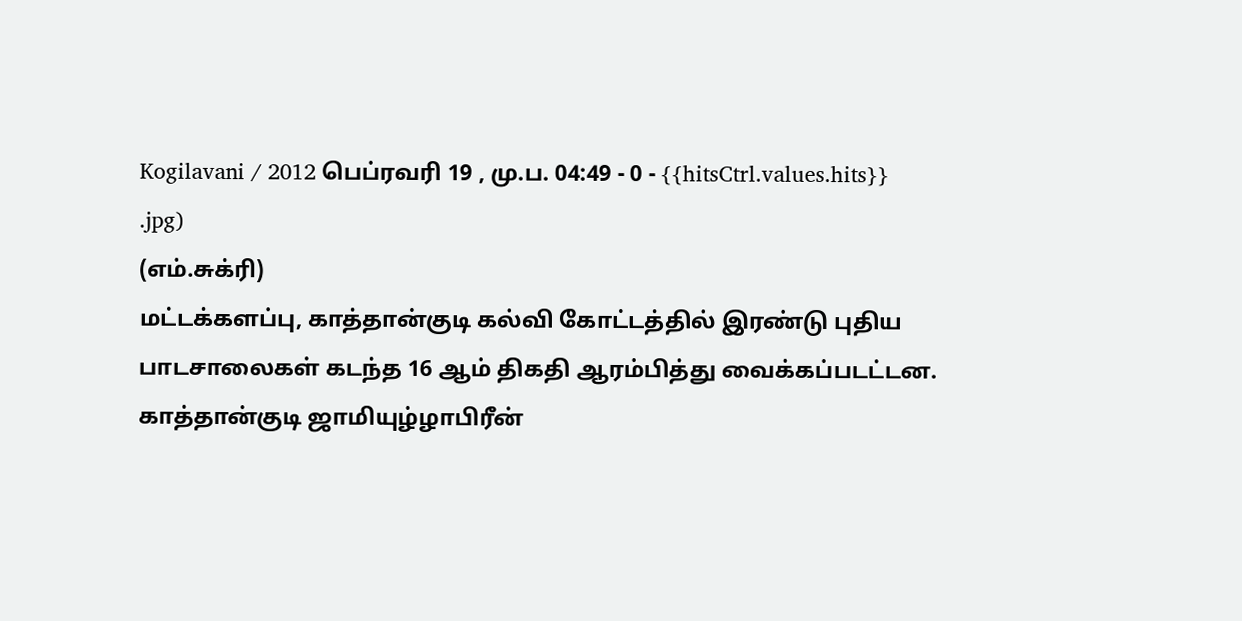Kogilavani / 2012 பெப்ரவரி 19 , மு.ப. 04:49 - 0 - {{hitsCtrl.values.hits}}
.jpg)
(எம்.சுக்ரி)
மட்டக்களப்பு, காத்தான்குடி கல்வி கோட்டத்தில் இரண்டு புதிய பாடசாலைகள் கடந்த 16 ஆம் திகதி ஆரம்பித்து வைக்கப்படட்டன.
காத்தான்குடி ஜாமியுழ்ழாபிரீன்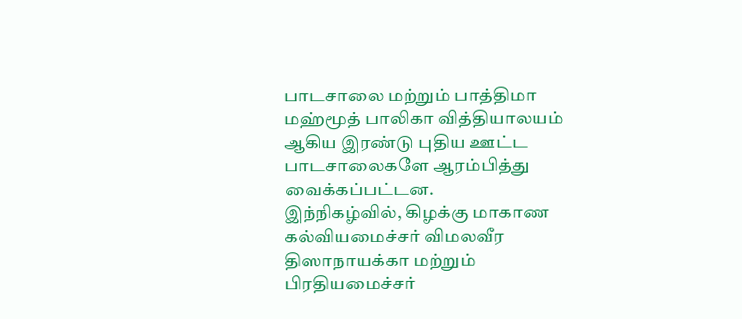பாடசாலை மற்றும் பாத்திமா மஹ்மூத் பாலிகா வித்தியாலயம் ஆகிய இரண்டு புதிய ஊட்ட பாடசாலைகளே ஆரம்பித்து வைக்கப்பட்டன.
இந்நிகழ்வில், கிழக்கு மாகாண கல்வியமைச்சர் விமலவீர திஸாநாயக்கா மற்றும் பிரதியமைச்சர்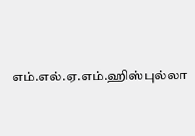எம்.எல்.ஏ.எம்.ஹிஸ்புல்லா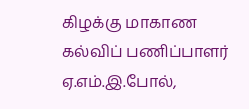கிழக்கு மாகாண கல்விப் பணிப்பாளர் ஏ.எம்.இ.போல்,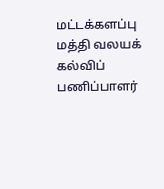மட்டக்களப்பு மத்தி வலயக் கல்விப் பணிப்பாளர்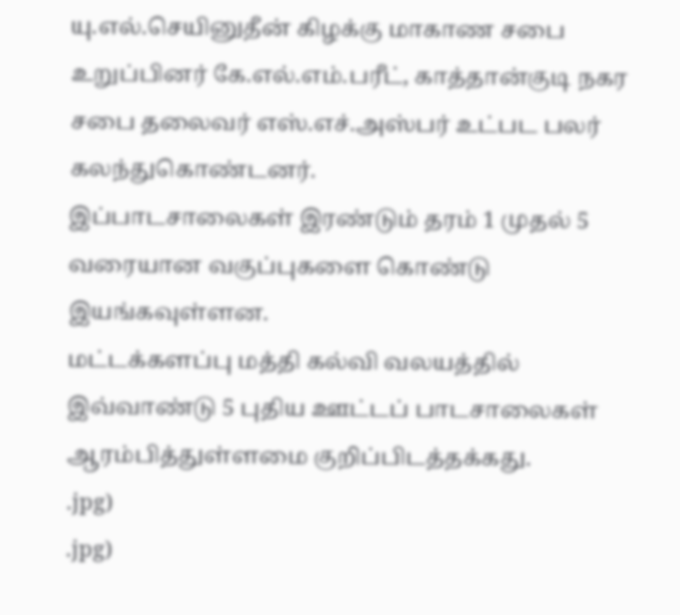யு.எல்.செயினுதீன் கிழக்கு மாகாண சபை உறுப்பினர் கே.எல்.எம்.பரீட், காத்தான்குடி நகர சபை தலைவர் எஸ்.எச்.அஸ்பர் உட்பட பலர் கலந்துகொண்டனர்.
இப்பாடசாலைகள் இரண்டும் தரம் 1 முதல் 5 வரையான வகுப்புகளை கொண்டு இயங்கவுள்ளன.
மட்டக்களப்பு மத்தி கல்வி வலயத்தில் இவ்வாண்டு 5 புதிய ஊட்டப் பாடசாலைகள் ஆரம்பித்துள்ளமை குறிப்பிடத்தக்கது.
.jpg)
.jpg)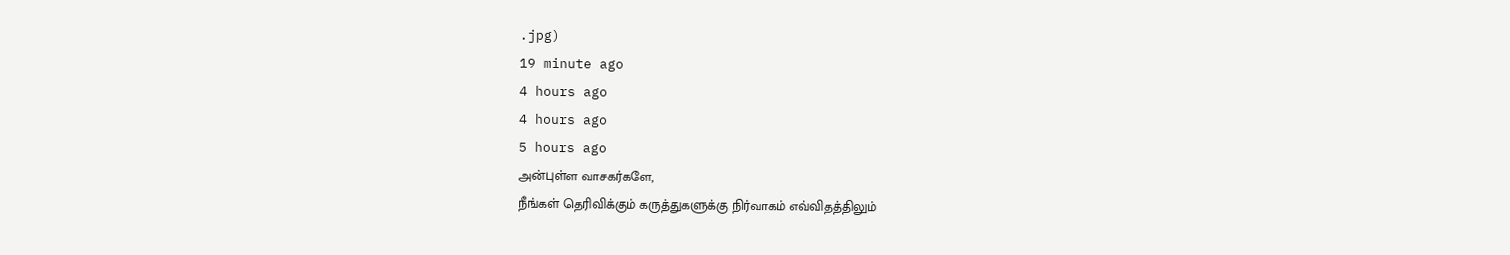.jpg)
19 minute ago
4 hours ago
4 hours ago
5 hours ago
அன்புள்ள வாசகர்களே,
நீங்கள் தெரிவிக்கும் கருத்துகளுக்கு நிர்வாகம் எவ்விதத்திலும்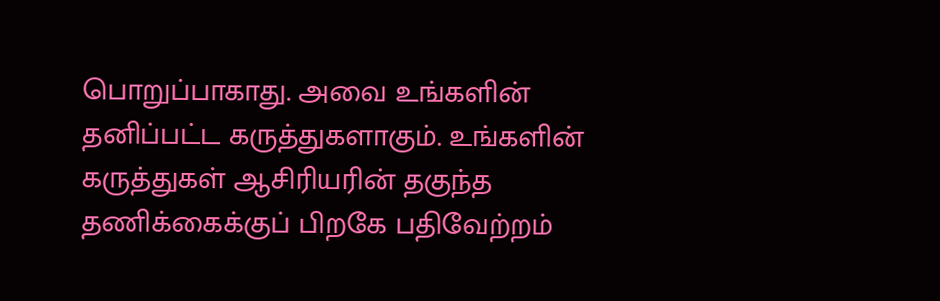பொறுப்பாகாது. அவை உங்களின் தனிப்பட்ட கருத்துகளாகும். உங்களின் கருத்துகள் ஆசிரியரின் தகுந்த தணிக்கைக்குப் பிறகே பதிவேற்றம்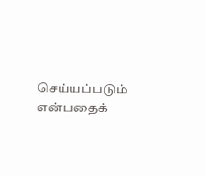செய்யப்படும் என்பதைக்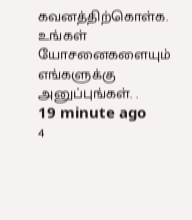கவனத்திற்கொள்க. உங்கள் யோசனைகளையும் எங்களுக்கு அனுப்புங்கள். .
19 minute ago
4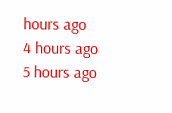hours ago
4 hours ago
5 hours ago